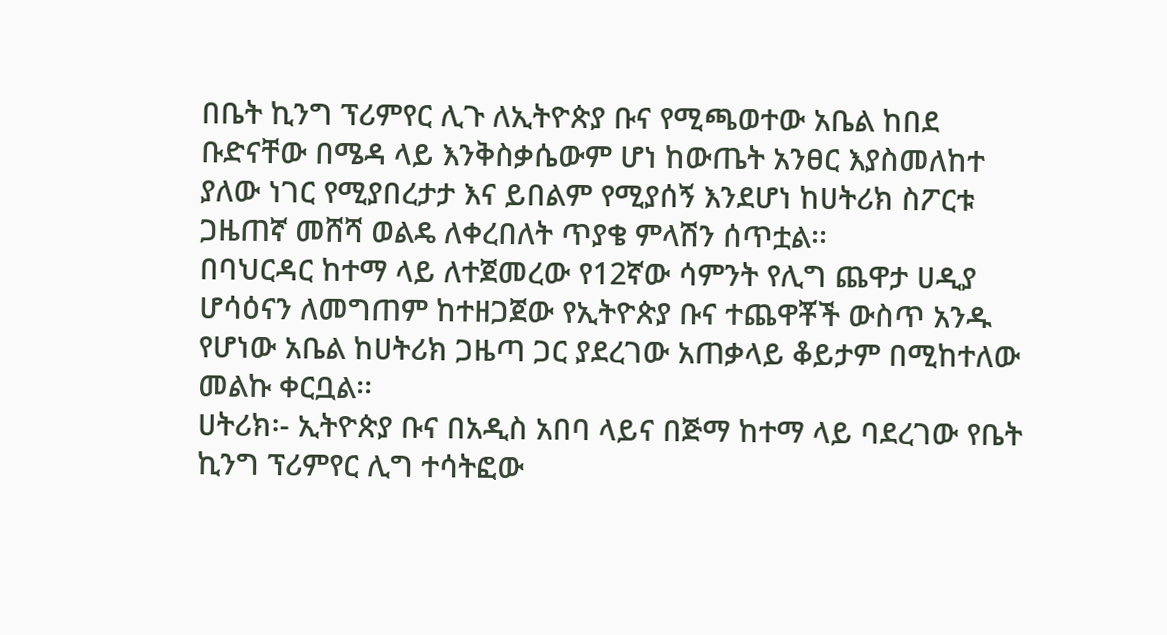በቤት ኪንግ ፕሪምየር ሊጉ ለኢትዮጵያ ቡና የሚጫወተው አቤል ከበደ ቡድናቸው በሜዳ ላይ እንቅስቃሴውም ሆነ ከውጤት አንፀር እያስመለከተ ያለው ነገር የሚያበረታታ እና ይበልም የሚያሰኝ እንደሆነ ከሀትሪክ ስፖርቱ ጋዜጠኛ መሸሻ ወልዴ ለቀረበለት ጥያቄ ምላሽን ሰጥቷል፡፡
በባህርዳር ከተማ ላይ ለተጀመረው የ12ኛው ሳምንት የሊግ ጨዋታ ሀዲያ ሆሳዕናን ለመግጠም ከተዘጋጀው የኢትዮጵያ ቡና ተጨዋቾች ውስጥ አንዱ የሆነው አቤል ከሀትሪክ ጋዜጣ ጋር ያደረገው አጠቃላይ ቆይታም በሚከተለው መልኩ ቀርቧል፡፡
ሀትሪክ፡- ኢትዮጵያ ቡና በአዲስ አበባ ላይና በጅማ ከተማ ላይ ባደረገው የቤት ኪንግ ፕሪምየር ሊግ ተሳትፎው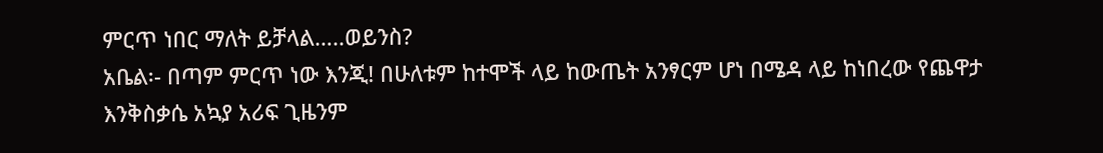ምርጥ ነበር ማለት ይቻላል…..ወይንስ?
አቤል፡- በጣም ምርጥ ነው እንጂ! በሁለቱም ከተሞች ላይ ከውጤት አንፃርም ሆነ በሜዳ ላይ ከነበረው የጨዋታ እንቅስቃሴ አኳያ አሪፍ ጊዜንም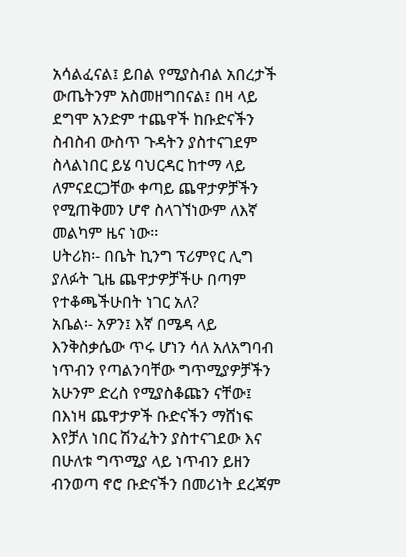አሳልፈናል፤ ይበል የሚያስብል አበረታች ውጤትንም አስመዘግበናል፤ በዛ ላይ ደግሞ አንድም ተጨዋች ከቡድናችን ስብስብ ውስጥ ጉዳትን ያስተናገደም ስላልነበር ይሄ ባህርዳር ከተማ ላይ ለምናደርጋቸው ቀጣይ ጨዋታዎቻችን የሚጠቅመን ሆኖ ስላገኘነውም ለእኛ መልካም ዜና ነው፡፡
ሀትሪክ፡- በቤት ኪንግ ፕሪምየር ሊግ ያለፉት ጊዜ ጨዋታዎቻችሁ በጣም የተቆጫችሁበት ነገር አለ?
አቤል፡- አዎን፤ እኛ በሜዳ ላይ እንቅስቃሴው ጥሩ ሆነን ሳለ አለአግባብ ነጥብን የጣልንባቸው ግጥሚያዎቻችን አሁንም ድረስ የሚያስቆጩን ናቸው፤ በእነዛ ጨዋታዎች ቡድናችን ማሸነፍ እየቻለ ነበር ሽንፈትን ያስተናገደው እና በሁለቱ ግጥሚያ ላይ ነጥብን ይዘን ብንወጣ ኖሮ ቡድናችን በመሪነት ደረጃም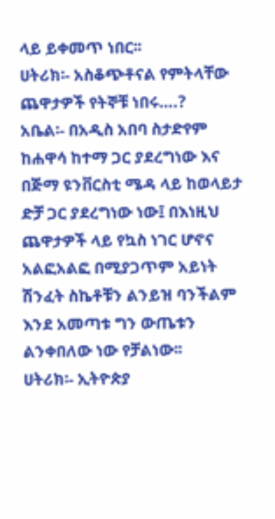ላይ ይቀመጥ ነበር፡፡
ሀትሪክ፡- አስቆጭቶናል የምትላቸው ጨዋታዎች የትኞቹ ነበሩ….?
አቤል፡- በአዲስ አበባ ስታድየም ከሐዋሳ ከተማ ጋር ያደረግነው እና በጅማ ዩንቨርስቲ ሜዳ ላይ ከወላይታ ድቻ ጋር ያደረግነው ነው፤ በእነዚህ ጨዋታዎች ላይ የኳስ ነገር ሆኖና አልፎአልፎ በሚያጋጥም አይነት ሽንፈት ስኬቶቹን ልንይዝ ባንችልም እንደ አመጣቱ ግን ውጤቱን ልንቀበለው ነው የቻልነው፡፡
ሀትሪክ፡- ኢትዮጵያ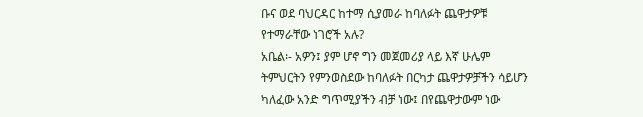ቡና ወደ ባህርዳር ከተማ ሲያመራ ከባለፉት ጨዋታዎቹ የተማራቸው ነገሮች አሉ?
አቤል፡- አዎን፤ ያም ሆኖ ግን መጀመሪያ ላይ እኛ ሁሌም ትምህርትን የምንወስደው ከባለፉት በርካታ ጨዋታዎቻችን ሳይሆን ካለፈው አንድ ግጥሚያችን ብቻ ነው፤ በየጨዋታውም ነው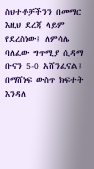ስህተቶቻችንን በመማር እዚህ ደረጃ ላይም የደረስነው፤ ለምሳሌ ባለፈው ግጥሚያ ሲዳማ ቡናን 5-0 አሸንፈናል፤ በማሸነፍ ውስጥ ክፍተት እንዳለ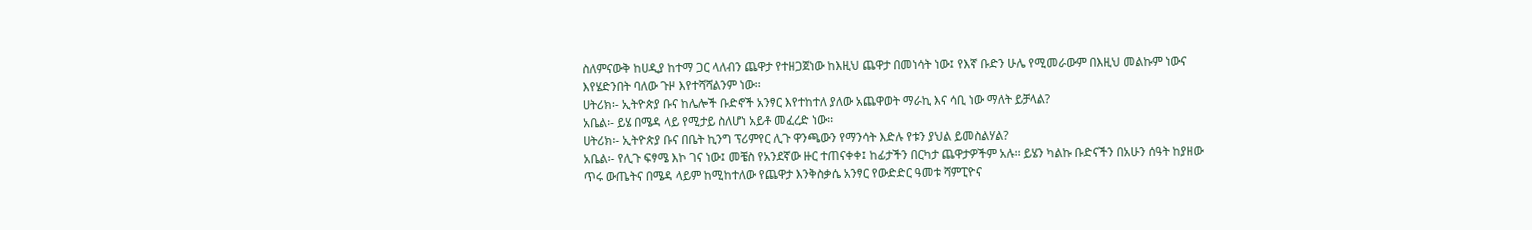ስለምናውቅ ከሀዲያ ከተማ ጋር ላለብን ጨዋታ የተዘጋጀነው ከእዚህ ጨዋታ በመነሳት ነው፤ የእኛ ቡድን ሁሌ የሚመራውም በእዚህ መልኩም ነውና እየሄድንበት ባለው ጉዞ እየተሻሻልንም ነው፡፡
ሀትሪክ፡- ኢትዮጵያ ቡና ከሌሎች ቡድኖች አንፃር እየተከተለ ያለው አጨዋወት ማራኪ እና ሳቢ ነው ማለት ይቻላል?
አቤል፡- ይሄ በሜዳ ላይ የሚታይ ስለሆነ አይቶ መፈረድ ነው፡፡
ሀትሪክ፡- ኢትዮጵያ ቡና በቤት ኪንግ ፕሪምየር ሊጉ ዋንጫውን የማንሳት እድሉ የቱን ያህል ይመስልሃል?
አቤል፡- የሊጉ ፍፃሜ እኮ ገና ነው፤ መቼስ የአንደኛው ዙር ተጠናቀቀ፤ ከፊታችን በርካታ ጨዋታዎችም አሉ፡፡ ይሄን ካልኩ ቡድናችን በአሁን ሰዓት ከያዘው ጥሩ ውጤትና በሜዳ ላይም ከሚከተለው የጨዋታ እንቅስቃሴ አንፃር የውድድር ዓመቱ ሻምፒዮና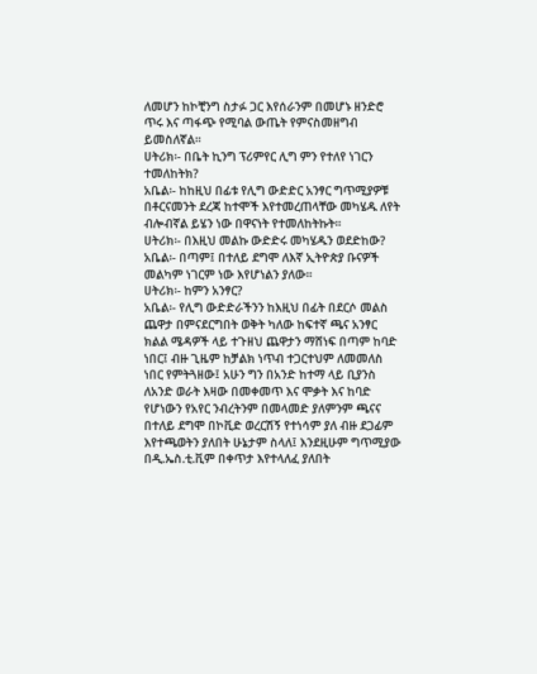ለመሆን ከኮቺንግ ስታፉ ጋር እየሰራንም በመሆኑ ዘንድሮ ጥሩ እና ጣፋጭ የሚባል ውጤት የምናስመዘግብ ይመስለኛል፡፡
ሀትሪክ፡- በቤት ኪንግ ፕሪምየር ሊግ ምን የተለየ ነገርን ተመለከትክ?
አቤል፡- ከከዚህ በፊቱ የሊግ ውድድር አንፃር ግጥሚያዎቹ በቶርናመንት ደረጃ ከተሞች እየተመረጠላቸው መካሄዱ ለየት ብሎብኛል ይሄን ነው በዋናነት የተመለከትኩት፡፡
ሀትሪክ፡- በእዚህ መልኩ ውድድሩ መካሄዱን ወደድከው?
አቤል፡- በጣም፤ በተለይ ደግሞ ለእኛ ኢትዮጵያ ቡናዎች መልካም ነገርም ነው እየሆነልን ያለው፡፡
ሀትሪክ፡- ከምን አንፃር?
አቤል፡- የሊግ ውድድራችንን ከእዚህ በፊት በደርሶ መልስ ጨዋታ በምናደርግበት ወቅት ካለው ከፍተኛ ጫና አንፃር ክልል ሜዳዎች ላይ ተጉዘህ ጨዋታን ማሸነፍ በጣም ከባድ ነበር፤ ብዙ ጊዜም ከቻልክ ነጥብ ተጋርተህም ለመመለስ ነበር የምትጓዘው፤ አሁን ግን በአንድ ከተማ ላይ ቢያንስ ለአንድ ወራት እዛው በመቀመጥ እና ሞቃት እና ከባድ የሆነውን የአየር ንብረትንም በመላመድ ያለምንም ጫናና በተለይ ደግሞ በኮቪድ ወረርሽኝ የተነሳም ያለ ብዙ ደጋፊም እየተጫወትን ያለበት ሁኔታም ስላለ፤ እንደዚሁም ግጥሚያው በዲ.ኤስ.ቲ.ቪም በቀጥታ እየተላለፈ ያለበት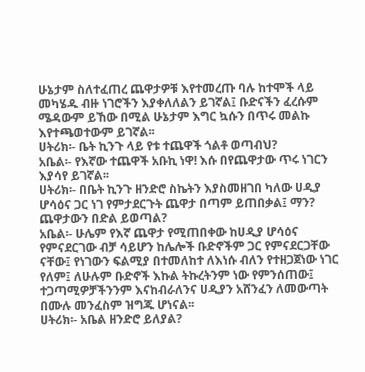ሁኔታም ስለተፈጠረ ጨዋታዎቹ እየተመረጡ ባሉ ከተሞች ላይ መካሄዱ ብዙ ነገሮችን እያቀለለልን ይገኛል፤ ቡድናችን ፈረሱም ሜዳውም ይኸው በሚል ሁኔታም እግር ኳሱን በጥሩ መልኩ እየተጫወተውም ይገኛል፡፡
ሀትሪክ፡- ቤት ኪንጉ ላይ የቱ ተጨዋች ጎልቶ ወጣብህ?
አቤል፡- የእኛው ተጨዋች አቡኪ ነዋ! እሱ በየጨዋታው ጥሩ ነገርን እያሳየ ይገኛል፡፡
ሀትሪክ፡- በቤት ኪንጉ ዘንድሮ ስኬትን እያስመዘገበ ካለው ሀዲያ ሆሳዕና ጋር ነገ የምታደርጉት ጨዋታ በጣም ይጠበቃል፤ ማን? ጨዋታውን በድል ይወጣል?
አቤል፡- ሁሌም የእኛ ጨዋታ የሚጠበቀው ከሀዲያ ሆሳዕና የምናደርገው ብቻ ሳይሆን ከሌሎች ቡድኖችም ጋር የምናደርጋቸው ናቸው፤ የነገውን ፍልሚያ በተመለከተ ለእነሱ ብለን የተዘጋጀነው ነገር የለም፤ ለሁሉም ቡድኖች እኩል ትኩረትንም ነው የምንሰጠው፤ ተጋጣሚዎቻችንንም እናከብራለንና ሀዲያን አሸንፈን ለመውጣት በሙሉ መንፈስም ዝግጁ ሆነናል፡፡
ሀትሪክ፡- አቤል ዘንድሮ ይለያል?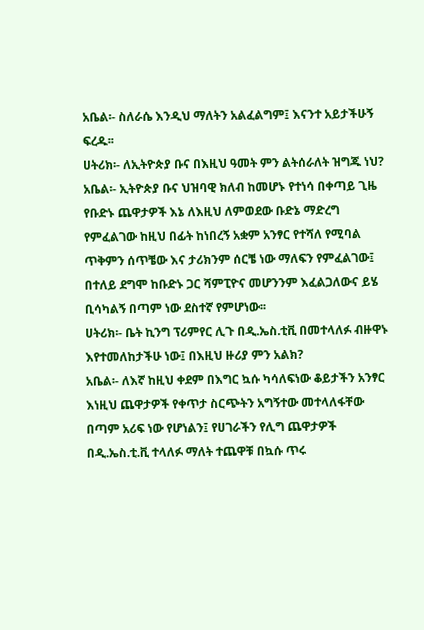አቤል፡- ስለራሴ እንዲህ ማለትን አልፈልግም፤ እናንተ አይታችሁኝ ፍረዱ፡፡
ሀትሪክ፡- ለኢትዮጵያ ቡና በእዚህ ዓመት ምን ልትሰራለት ዝግጁ ነህ?
አቤል፡- ኢትዮጵያ ቡና ህዝባዊ ክለብ ከመሆኑ የተነሳ በቀጣይ ጊዜ የቡድኑ ጨዋታዎች እኔ ለእዚህ ለምወደው ቡድኔ ማድረግ የምፈልገው ከዚህ በፊት ከነበረኝ አቋም አንፃር የተሻለ የሚባል ጥቅምን ሰጥቼው እና ታሪክንም ሰርቼ ነው ማለፍን የምፈልገው፤ በተለይ ደግሞ ከቡድኑ ጋር ሻምፒዮና መሆንንም እፈልጋለውና ይሄ ቢሳካልኝ በጣም ነው ደስተኛ የምሆነው፡፡
ሀትሪክ፡- ቤት ኪንግ ፕሪምየር ሊጉ በዲ.ኤስ.ቲቪ በመተላለፉ ብዙዋኑ እየተመለከታችሁ ነው፤ በእዚህ ዙሪያ ምን አልክ?
አቤል፡- ለእኛ ከዚህ ቀደም በእግር ኳሱ ካሳለፍነው ቆይታችን አንፃር እነዚህ ጨዋታዎች የቀጥታ ስርጭትን አግኝተው መተላለፋቸው በጣም አሪፍ ነው የሆነልን፤ የሀገራችን የሊግ ጨዋታዎች በዲ.ኤስ.ቲ.ቪ ተላለፉ ማለት ተጨዋቹ በኳሱ ጥሩ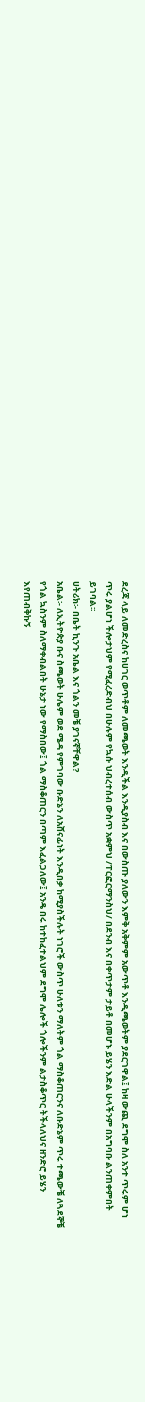ደረጃ ላይ ለመድረስና ከሀገር ወጥቶም ለመጫወት እንዲችል እንዲያስብ እና በውስጡ ያለውን እምቅ አቅምም አውጥቶ እንዲጫወትም ያደርገዋል፤ ከዛ ውጪ ደግሞ ስለ አንተ ጥሩም ሆነ ጥሩ ያልሆነ ችሎታህም የሚፈረድብህ በሁሉም የኳሱ ህብረተሰብ ውስጥ አቋምህ /ፐርፎርማንስህ/ በደንብ እና በቀጥታም ታይቶ በመሆኑ ይሄን እድል ሁላችንም በአግባቡ ልንጠቀምበት ይገባል፡፡
ሀትሪክ፡- በቤት ኪንጉ አቤል እና ጎልን መቼ ያገናኛቸዋል?
አቤል፡- ለኢትዮጵያ ቡና ስጫወት ሁሌም ወደ ሜዳ የምገባው ቡድኔን ለአሸናፊነት እንዲበቃ ከሚያስችሉት ነገሮች ውስጥ ሁለቱን ማለትም ጎል ማስቆጠርንና ለቡድኔም ጥሩ ተጫውቼ ለጓደኞቼ የጎል ኳስንም ስለማቀብልበት ሁኔታ ነው የማስበው፤ ጎል ማስቆጠርን በጣም እፈልጋለው፤ አንዴ በሩ ከተከፈተልህም ደግሞ ሌሎች ጎሎችንም ልታስቆጥር ትችላለህና ዘንድሮ ይሄን እየጠብቅኩኝ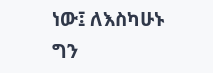ነው፤ ለእስካሁኑ ግን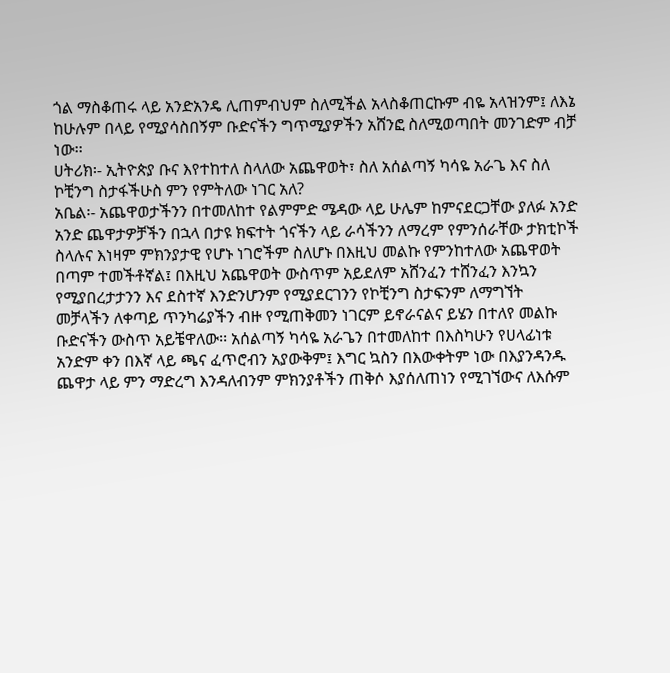ጎል ማስቆጠሩ ላይ አንድአንዴ ሊጠምብህም ስለሚችል አላስቆጠርኩም ብዬ አላዝንም፤ ለእኔ ከሁሉም በላይ የሚያሳስበኝም ቡድናችን ግጥሚያዎችን አሸንፎ ስለሚወጣበት መንገድም ብቻ ነው፡፡
ሀትሪክ፡- ኢትዮጵያ ቡና እየተከተለ ስላለው አጨዋወት፣ ስለ አሰልጣኝ ካሳዬ አራጌ እና ስለ ኮቺንግ ስታፋችሁስ ምን የምትለው ነገር አለ?
አቤል፡- አጨዋወታችንን በተመለከተ የልምምድ ሜዳው ላይ ሁሌም ከምናደርጋቸው ያለፉ አንድ አንድ ጨዋታዎቻችን በኋላ በታዩ ክፍተት ጎናችን ላይ ራሳችንን ለማረም የምንሰራቸው ታክቲኮች ስላሉና እነዛም ምክንያታዊ የሆኑ ነገሮችም ስለሆኑ በእዚህ መልኩ የምንከተለው አጨዋወት በጣም ተመችቶኛል፤ በእዚህ አጨዋወት ውስጥም አይደለም አሸንፈን ተሸንፈን እንኳን የሚያበረታታንን እና ደስተኛ እንድንሆንም የሚያደርገንን የኮቺንግ ስታፍንም ለማግኘት መቻላችን ለቀጣይ ጥንካሬያችን ብዙ የሚጠቅመን ነገርም ይኖራናልና ይሄን በተለየ መልኩ ቡድናችን ውስጥ አይቼዋለው፡፡ አሰልጣኝ ካሳዬ አራጌን በተመለከተ በእስካሁን የሀላፊነቱ አንድም ቀን በእኛ ላይ ጫና ፈጥሮብን አያውቅም፤ እግር ኳስን በእውቀትም ነው በእያንዳንዱ ጨዋታ ላይ ምን ማድረግ እንዳለብንም ምክንያቶችን ጠቅሶ እያሰለጠነን የሚገኘውና ለእሱም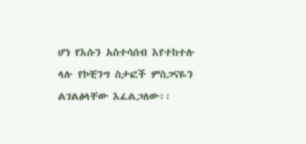ሆነ የእሱን አስተሳሰብ እየተከተሉ ላሉ የኮቺንግ ስታፎች ምስጋናዬን ልገልፅላቸው እፈልጋለው፡፡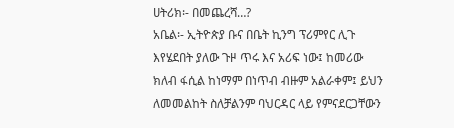ሀትሪክ፡- በመጨረሻ…?
አቤል፡- ኢትዮጵያ ቡና በቤት ኪንግ ፕሪምየር ሊጉ እየሄደበት ያለው ጉዞ ጥሩ እና አሪፍ ነው፤ ከመሪው ክለብ ፋሲል ከነማም በነጥብ ብዙም አልራቀም፤ ይህን ለመመልከት ስለቻልንም ባህርዳር ላይ የምናደርጋቸውን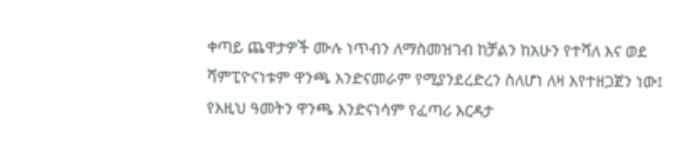ቀጣይ ጨዋታዎች ሙሉ ነጥብን ለማስመዝገብ ከቻልን ከአሁን የተሻለ እና ወደ ሻምፒዮናነቱም ዋንጫ እንድናመራም የሚያንደረድረን ስለሆነ ለዛ እየተዘጋጀን ነው፤ የእዚህ ዓመትን ዋንጫ እንድናነሳም የፈጣሪ እርዳታ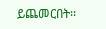ይጨመርበት፡፡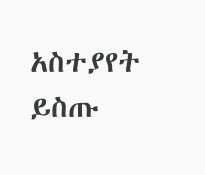አስተያየት ይስጡ